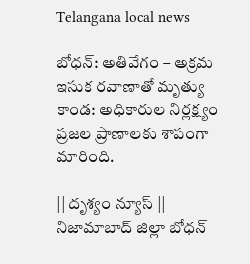Telangana local news

బోధన్: అతివేగం – అక్రమ ఇసుక రవాణాతో మృత్యు కాండ: అధికారుల నిర్లక్ష్యం ప్రజల ప్రాణాలకు శాపంగా మారింది.

|| దృశ్యం న్యూస్ || నిజామాబాద్ జిల్లా బోధన్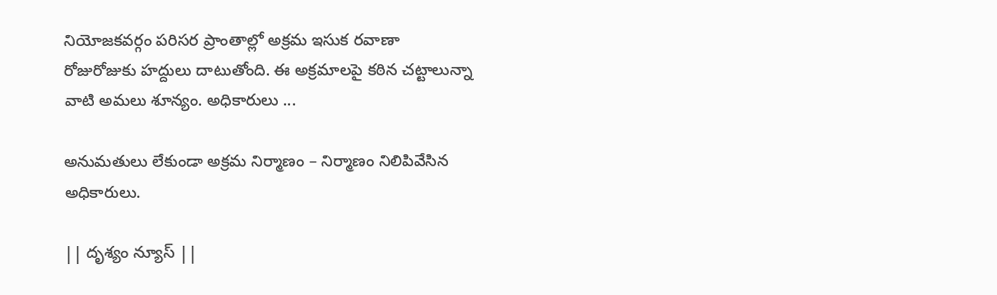నియోజకవర్గం పరిసర ప్రాంతాల్లో అక్రమ ఇసుక రవాణా రోజురోజుకు హద్దులు దాటుతోంది. ఈ అక్రమాలపై కఠిన చట్టాలున్నా వాటి అమలు శూన్యం. అధికారులు ...

అనుమతులు లేకుండా అక్రమ నిర్మాణం – నిర్మాణం నిలిపివేసిన అధికారులు.

|| దృశ్యం న్యూస్ ||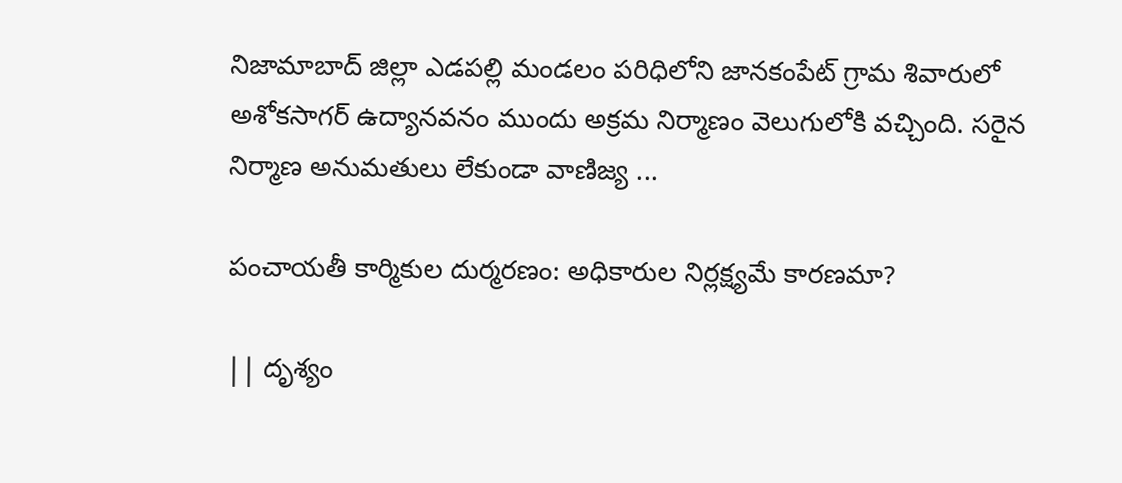నిజామాబాద్ జిల్లా ఎడపల్లి మండలం పరిధిలోని జానకంపేట్ గ్రామ శివారులో అశోకసాగర్ ఉద్యానవనం ముందు అక్రమ నిర్మాణం వెలుగులోకి వచ్చింది. సరైన నిర్మాణ అనుమతులు లేకుండా వాణిజ్య ...

పంచాయతీ కార్మికుల దుర్మరణం: అధికారుల నిర్లక్ష్యమే కారణమా?

|| దృశ్యం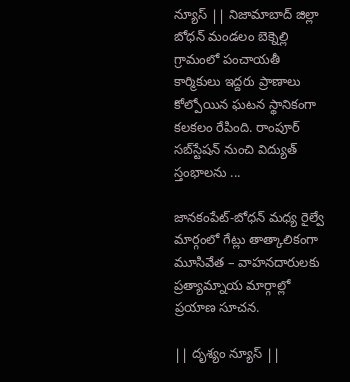న్యూస్ || నిజామాబాద్ జిల్లా బోధన్ మండలం బెక్నెల్లి గ్రామంలో పంచాయతీ కార్మికులు ఇద్దరు ప్రాణాలు కోల్పోయిన ఘటన స్థానికంగా కలకలం రేపింది. రాంపూర్ సబ్‌స్టేషన్‌ నుంచి విద్యుత్ స్తంభాలను ...

జానకంపేట్-బోధన్ మధ్య రైల్వే మార్గంలో గేట్లు తాత్కాలికంగా మూసివేత – వాహనదారులకు ప్రత్యామ్నాయ మార్గాల్లో ప్రయాణ సూచన.

|| దృశ్యం న్యూస్ ||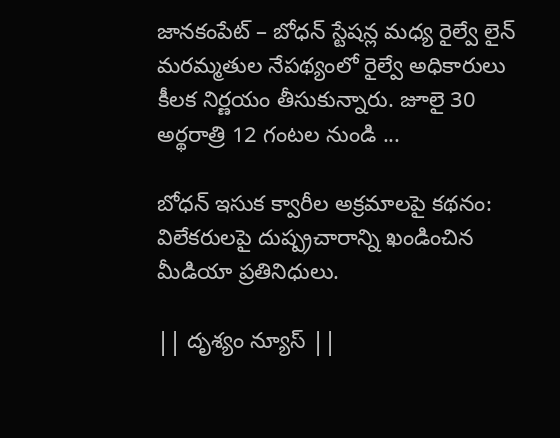జానకంపేట్ – బోధన్ స్టేషన్ల మధ్య రైల్వే లైన్ మరమ్మతుల నేపథ్యంలో రైల్వే అధికారులు కీలక నిర్ణయం తీసుకున్నారు. జూలై 30 అర్థరాత్రి 12 గంటల నుండి ...

బోధన్ ఇసుక క్వారీల అక్రమాలపై కథనం: విలేకరులపై దుష్ప్రచారాన్ని ఖండించిన మీడియా ప్రతినిధులు.

|| దృశ్యం న్యూస్ ||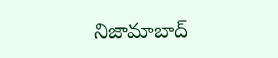నిజామాబాద్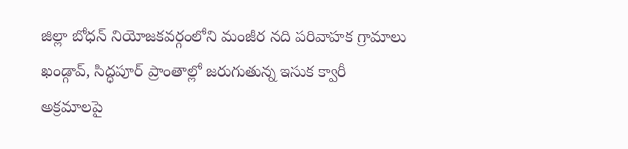జిల్లా బోధన్ నియోజకవర్గంలోని మంజీర నది పరివాహక గ్రామాలు ఖండ్గావ్, సిద్ధపూర్ ప్రాంతాల్లో జరుగుతున్న ఇసుక క్వారీ అక్రమాలపై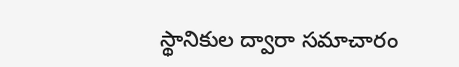స్థానికుల ద్వారా సమాచారం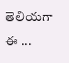తెలియగా ఈ ...